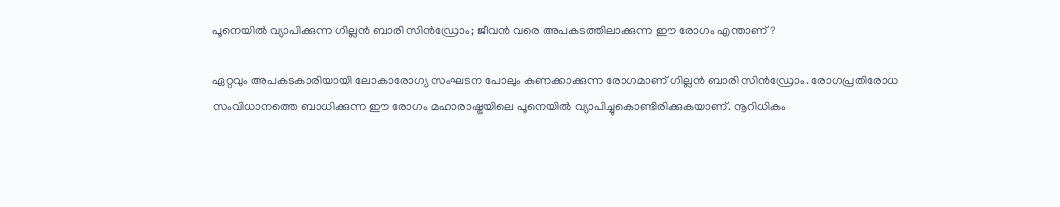പൂനെയില്‍ വ്യാപിക്കുന്ന ഗില്ലൻ ബാരി സിൻഡ്രോം; ജീവന്‍ വരെ അപകടത്തിലാക്കുന്ന ഈ രോഗം എന്താണ്?

ഏറ്റവും അപകടകാരിയായി ലോകാരോഗ്യ സംഘടന പോലും കണക്കാക്കുന്ന രോഗമാണ് ഗില്ലൻ ബാരി സിൻഡ്രോം. രോഗപ്രതിരോധ സംവിധാനത്തെ ബാധിക്കുന്ന ഈ രോഗം മഹാരാഷ്ട്രയിലെ പൂനെയില്‍ വ്യാപിച്ചുകൊണ്ടിരിക്കുകയാണ്. നൂറിധികം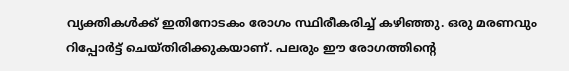വ്യക്തികള്‍ക്ക് ഇതിനോടകം രോഗം സ്ഥിരീകരിച്ച് കഴിഞ്ഞു. ഒരു മരണവും റിപ്പോര്‍ട്ട് ചെയ്തിരിക്കുകയാണ്. പലരും ഈ രോഗത്തിന്റെ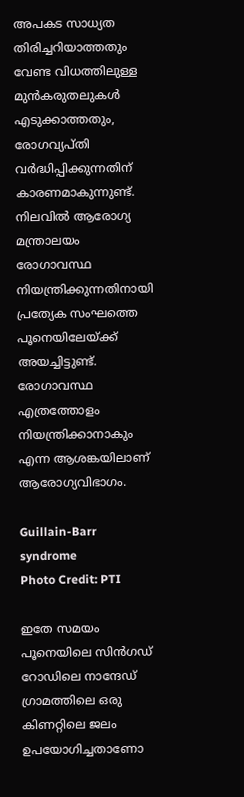അപകട സാധ്യത തിരിച്ചറിയാത്തതും വേണ്ട വിധത്തിലുള്ള മുന്‍കരുതലുകള്‍ എടുക്കാത്തതും, രോഗവ്യപ്തി വര്‍ദ്ധിപ്പിക്കുന്നതിന് കാരണമാകുന്നുണ്ട്. നിലവില്‍ ആരോഗ്യ മന്ത്രാലയം രോഗാവസ്ഥ നിയന്ത്രിക്കുന്നതിനായി പ്രത്യേക സംഘത്തെ പൂനെയിലേയ്ക്ക് അയച്ചിട്ടുണ്ട്. രോഗാവസ്ഥ എത്രത്തോളം നിയന്ത്രിക്കാനാകും എന്ന ആശങ്കയിലാണ് ആരോഗ്യവിഭാഗം.

Guillain-Barr syndrome
Photo Credit: PTI

ഇതേ സമയം പൂനെയിലെ സിന്‍ഗഡ് റോഡിലെ നാന്ദേഡ് ഗ്രാമത്തിലെ ഒരു കിണറ്റിലെ ജലം ഉപയോഗിച്ചതാണോ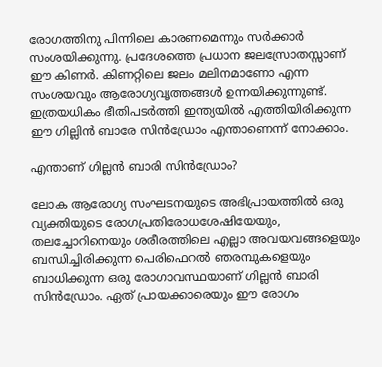രോഗത്തിനു പിന്നിലെ കാരണമെന്നും സര്‍ക്കാര്‍ സംശയിക്കുന്നു. പ്രദേശത്തെ പ്രധാന ജലസ്രോതസ്സാണ് ഈ കിണര്‍. കിണറ്റിലെ ജലം മലിനമാണോ എന്ന സംശയവും ആരോഗ്യവൃത്തങ്ങള്‍ ഉന്നയിക്കുന്നുണ്ട്. ഇത്രയധികം ഭീതിപടര്‍ത്തി ഇന്ത്യയില്‍ എത്തിയിരിക്കുന്ന ഈ ഗില്ലിന്‍ ബാരേ സിന്‍ഡ്രോം എന്താണെന്ന് നോക്കാം.

എന്താണ് ഗില്ലൻ ബാരി സിൻഡ്രോം?

ലോക ആരോഗ്യ സംഘടനയുടെ അഭിപ്രായത്തില്‍ ഒരു വ്യക്തിയുടെ രോഗപ്രതിരോധശേഷിയേയും, തലച്ചോറിനെയും ശരീരത്തിലെ എല്ലാ അവയവങ്ങളെയും ബന്ധിച്ചിരിക്കുന്ന പെരിഫെറല്‍ ഞരമ്പുകളെയും ബാധിക്കുന്ന ഒരു രോഗാവസ്ഥയാണ് ഗില്ലൻ ബാരി സിൻഡ്രോം. ഏത് പ്രായക്കാരെയും ഈ രോഗം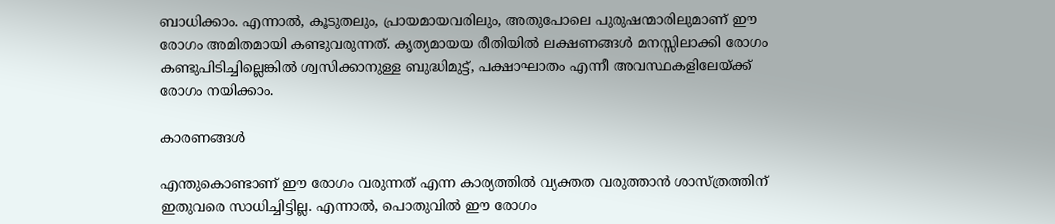ബാധിക്കാം. എന്നാല്‍, കൂടുതലും, പ്രായമായവരിലും, അതുപോലെ പുരുഷന്മാരിലുമാണ് ഈ രോഗം അമിതമായി കണ്ടുവരുന്നത്. കൃത്യമായയ രീതിയില്‍ ലക്ഷണങ്ങള്‍ മനസ്സിലാക്കി രോഗം കണ്ടുപിടിച്ചില്ലെങ്കില്‍ ശ്വസിക്കാനുള്ള ബുദ്ധിമുട്ട്, പക്ഷാഘാതം എന്നീ അവസ്ഥകളിലേയ്ക്ക് രോഗം നയിക്കാം.

കാരണങ്ങള്‍

എന്തുകൊണ്ടാണ് ഈ രോഗം വരുന്നത് എന്ന കാര്യത്തില്‍ വ്യക്തത വരുത്താന്‍ ശാസ്ത്രത്തിന് ഇതുവരെ സാധിച്ചിട്ടില്ല. എന്നാല്‍, പൊതുവില്‍ ഈ രോഗം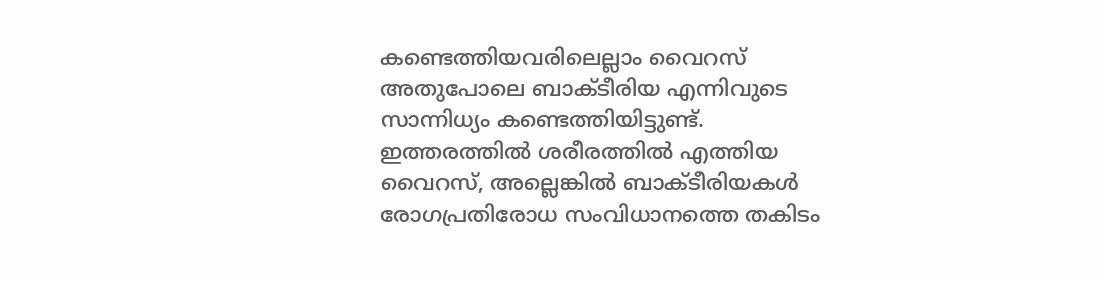കണ്ടെത്തിയവരിലെല്ലാം വൈറസ് അതുപോലെ ബാക്ടീരിയ എന്നിവുടെ സാന്നിധ്യം കണ്ടെത്തിയിട്ടുണ്ട്. ഇത്തരത്തില്‍ ശരീരത്തില്‍ എത്തിയ വൈറസ്, അല്ലെങ്കില്‍ ബാക്ടീരിയകള്‍ രോഗപ്രതിരോധ സംവിധാനത്തെ തകിടം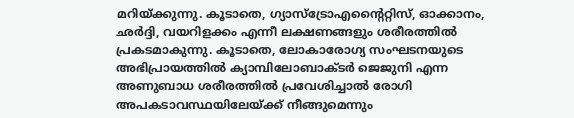മറിയ്ക്കുന്നു. കൂടാതെ, ഗ്യാസ്‌ട്രോഎന്റൈറ്റിസ്, ഓക്കാനം, ഛര്‍ദ്ദി, വയറിളക്കം എന്നീ ലക്ഷണങ്ങളും ശരീരത്തില്‍ പ്രകടമാകുന്നു. കൂടാതെ, ലോകാരോഗ്യ സംഘടനയുടെ അഭിപ്രായത്തില്‍ ക്യാമ്പിലോബാക്ടര്‍ ജെജുനി എന്ന അണുബാധ ശരീരത്തില്‍ പ്രവേശിച്ചാല്‍ രോഗി അപകടാവസ്ഥയിലേയ്ക്ക് നീങ്ങുമെന്നും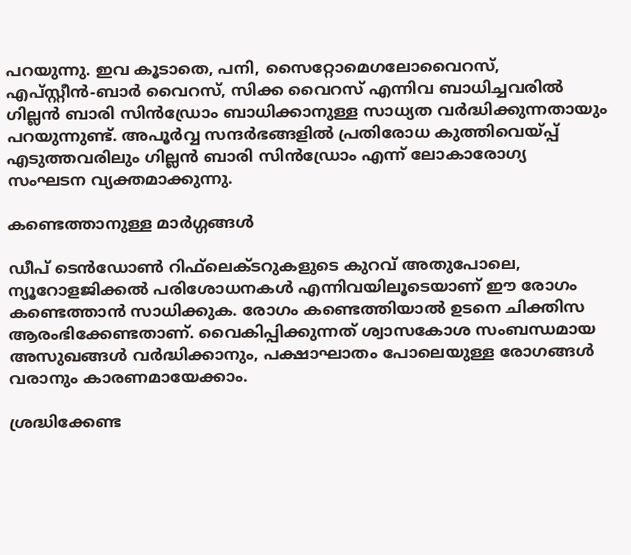പറയുന്നു. ഇവ കൂടാതെ, പനി, സൈറ്റോമെഗലോവൈറസ്, എപ്സ്റ്റീന്‍-ബാര്‍ വൈറസ്, സിക്ക വൈറസ് എന്നിവ ബാധിച്ചവരില്‍ ഗില്ലൻ ബാരി സിൻഡ്രോം ബാധിക്കാനുള്ള സാധ്യത വര്‍ദ്ധിക്കുന്നതായും പറയുന്നുണ്ട്. അപൂര്‍വ്വ സന്ദര്‍ഭങ്ങളില്‍ പ്രതിരോധ കുത്തിവെയ്പ്പ് എടുത്തവരിലും ഗില്ലൻ ബാരി സിൻഡ്രോം എന്ന് ലോകാരോഗ്യ സംഘടന വ്യക്തമാക്കുന്നു.

കണ്ടെത്താനുള്ള മാര്‍ഗ്ഗങ്ങള്‍

ഡീപ് ടെന്‍ഡോണ്‍ റിഫ്‌ലെക്ടറുകളുടെ കുറവ് അതുപോലെ, ന്യൂറോളജിക്കല്‍ പരിശോധനകള്‍ എന്നിവയിലൂടെയാണ് ഈ രോഗം കണ്ടെത്താന്‍ സാധിക്കുക. രോഗം കണ്ടെത്തിയാല്‍ ഉടനെ ചിക്തിസ ആരംഭിക്കേണ്ടതാണ്. വൈകിപ്പിക്കുന്നത് ശ്വാസകോശ സംബന്ധമായ അസുഖങ്ങള്‍ വര്‍ദ്ധിക്കാനും, പക്ഷാഘാതം പോലെയുള്ള രോഗങ്ങള്‍ വരാനും കാരണമായേക്കാം.

ശ്രദ്ധിക്കേണ്ട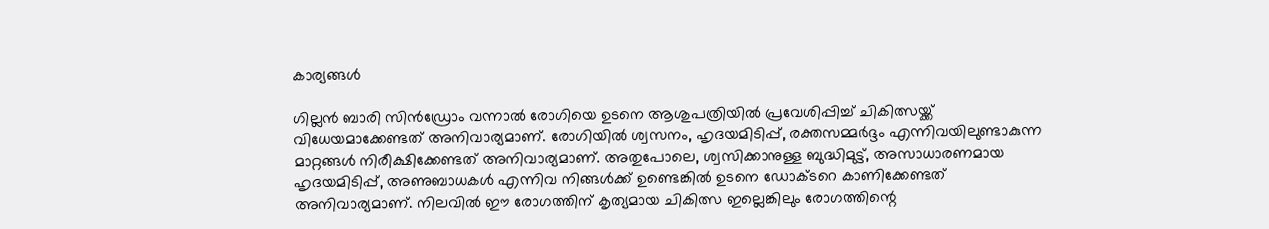കാര്യങ്ങള്‍

ഗില്ലൻ ബാരി സിൻഡ്രോം വന്നാല്‍ രോഗിയെ ഉടനെ ആശുപത്രിയില്‍ പ്രവേശിപ്പിച്ച് ചികിത്സയ്ക്ക് വിധേയമാക്കേണ്ടത് അനിവാര്യമാണ്. രോഗിയില്‍ ശ്വസനം, ഹൃദയമിടിപ്പ്, രക്തസമ്മര്‍ദ്ദം എന്നിവയിലുണ്ടാകുന്ന മാറ്റങ്ങള്‍ നിരീക്ഷിക്കേണ്ടത് അനിവാര്യമാണ്. അതുപോലെ, ശ്വസിക്കാനുള്ള ബുദ്ധിമുട്ട്, അസാധാരണമായ ഹൃദയമിടിപ്പ്, അണുബാധകള്‍ എന്നിവ നിങ്ങള്‍ക്ക് ഉണ്ടെങ്കില്‍ ഉടനെ ഡോക്ടറെ കാണിക്കേണ്ടത് അനിവാര്യമാണ്. നിലവില്‍ ഈ രോഗത്തിന് കൃത്യമായ ചികിത്സ ഇല്ലെങ്കിലും രോഗത്തിന്റെ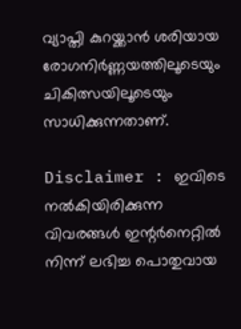വ്യാപ്തി കുറയ്ക്കാന്‍ ശരിയായ രോഗനിര്‍ണ്ണയത്തിലൂടെയും ചികിത്സയിലൂടെയും സാധിക്കുന്നതാണ്.

Disclaimer : ഇവിടെ നല്‍കിയിരിക്കുന്ന വിവരങ്ങള്‍ ഇന്റര്‍നെറ്റില്‍ നിന്ന് ലഭിച്ച പൊതുവായ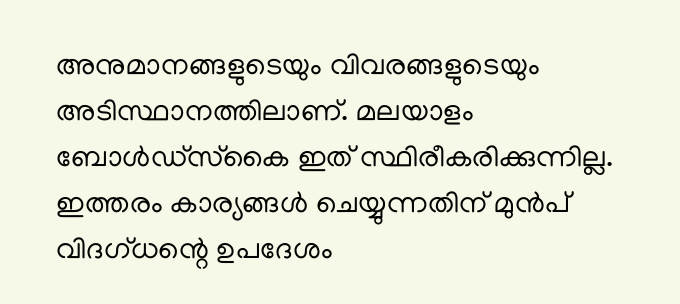അനുമാനങ്ങളുടെയും വിവരങ്ങളുടെയും അടിസ്ഥാനത്തിലാണ്. മലയാളം ബോള്‍ഡ്സ്‌കൈ ഇത് സ്ഥിരീകരിക്കുന്നില്ല. ഇത്തരം കാര്യങ്ങള്‍ ചെയ്യുന്നതിന് മുന്‍പ് വിദഗ്ധന്റെ ഉപദേശം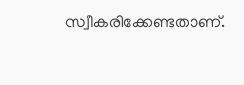സ്വീകരിക്കേണ്ടതാണ്.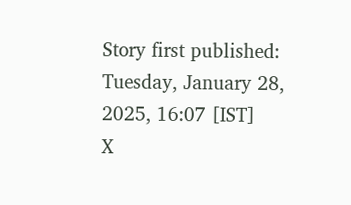Story first published: Tuesday, January 28, 2025, 16:07 [IST]
X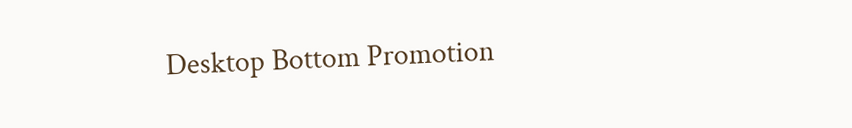Desktop Bottom Promotion